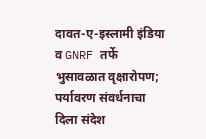दावत-ए-इस्लामी इंडिया व GNRF तर्फे भुसावळात वृक्षारोपण; पर्यावरण संवर्धनाचा दिला संदेश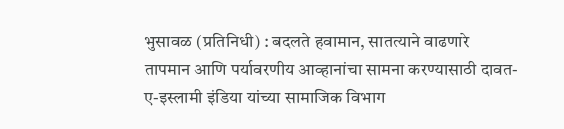भुसावळ (प्रतिनिधी) : बदलते हवामान, सातत्याने वाढणारे तापमान आणि पर्यावरणीय आव्हानांचा सामना करण्यासाठी दावत-ए-इस्लामी इंडिया यांच्या सामाजिक विभाग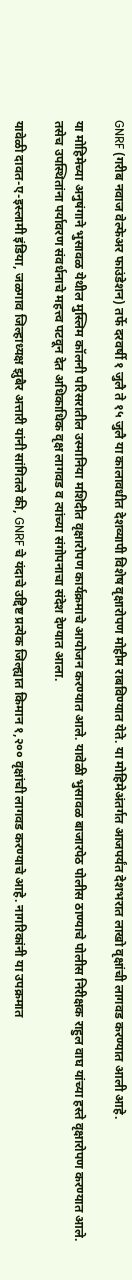GNRF (गरीब नवाज वेल्फेअर फाउंडेशन) तर्फे दरवर्षी १ जुलै ते १५ जुलै या कालावधीत देशव्यापी विशेष वृक्षारोपण मोहीम राबविण्यात येते. या मोहिमेअंतर्गत आजपर्यंत देशभरात लाखो वृक्षांची लागवड करण्यात आली आहे.

या मोहिमेच्या अनुषंगाने भुसावळ येथील मुस्लिम कॉलनी परिसरातील उस्मानिया मशिदीत वृक्षारोपण कार्यक्रमाचे आयोजन करण्यात आले. यावेळी भुसावळ बाजारपेठ पोलीस ठाण्याचे पोलीस निरीक्षक राहुल वाघ यांच्या हस्ते वृक्षारोपण करण्यात आले. तसेच उपस्थितांना पर्यावरण संवर्धनाचे महत्त्व पटवून देत अधिकाधिक वृक्ष लागवड व त्यांच्या संगोपनाचा संदेश देण्यात आला.

यावेळी दावत-ए-इस्लामी इंडिया, जळगाव जिल्हाध्यक्ष झुबैर अत्तारी यांनी सांगितले की, GNRF चे यंदाचे उद्दिष्ट प्रत्येक जिल्ह्यात किमान १,२०० वृक्षांची लागवड करण्याचे आहे. नागरिकांनी या उपक्रमात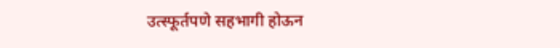उत्स्फूर्तपणे सहभागी होऊन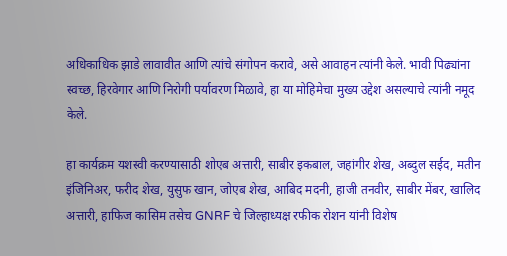अधिकाधिक झाडे लावावीत आणि त्यांचे संगोपन करावे, असे आवाहन त्यांनी केले. भावी पिढ्यांना स्वच्छ, हिरवेगार आणि निरोगी पर्यावरण मिळावे, हा या मोहिमेचा मुख्य उद्देश असल्याचे त्यांनी नमूद केले.

हा कार्यक्रम यशस्वी करण्यासाठी शोएब अत्तारी, साबीर इकबाल, जहांगीर शेख, अब्दुल सईद, मतीन इंजिनिअर, फरीद शेख, युसुफ खान, जोएब शेख, आबिद मदनी, हाजी तनवीर, साबीर मेंबर, खालिद अत्तारी, हाफिज कासिम तसेच GNRF चे जिल्हाध्यक्ष रफीक रोशन यांनी विशेष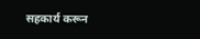सहकार्य करून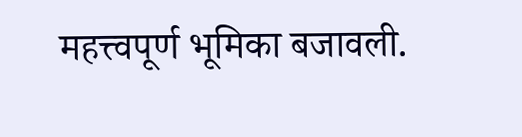महत्त्वपूर्ण भूमिका बजावली.